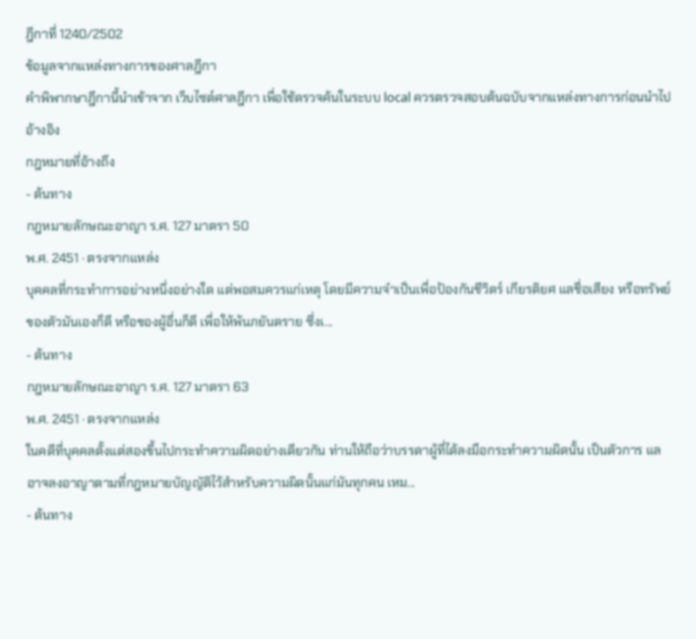ฎีกาที่ 1240/2502
ข้อมูลจากแหล่งทางการของศาลฎีกา
คำพิพากษาฎีกานี้นำเข้าจาก เว็บไซต์ศาลฎีกา เพื่อใช้ตรวจค้นในระบบ local ควรตรวจสอบต้นฉบับจากแหล่งทางการก่อนนำไปอ้างอิง
กฎหมายที่อ้างถึง
- ต้นทาง
กฎหมายลักษณะอาญา ร.ศ. 127 มาตรา 50
พ.ศ. 2451 · ตรงจากแหล่ง
บุคคลที่กระทำการอย่างหนึ่งอย่างใด แต่พอสมควรแก่เหตุ โดยมีความจำเป็นเพื่อป้องกันชีวิตร์ เกียรติยศ แลชื่อเสียง หรือทรัพย์ของตัวมันเองก็ดี หรือของผู้อื่นก็ดี เพื่อให้พ้นภยันตราย ซึ่งเ...
- ต้นทาง
กฎหมายลักษณะอาญา ร.ศ. 127 มาตรา 63
พ.ศ. 2451 · ตรงจากแหล่ง
ในคดีที่บุคคลตั้งแต่สองขึ้นไปกระทำความผิดอย่างเดียวกัน ท่านให้ถือว่าบรรดาผู้ที่ได้ลงมือกระทำความผิดนั้น เป็นตัวการ แลอาจลงอาญาตามที่กฎหมายบัญญัติไว้สำหรับความผิดนั้นแก่มันทุกคน เหม...
- ต้นทาง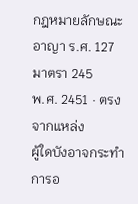กฎหมายลักษณะอาญา ร.ศ. 127 มาตรา 245
พ.ศ. 2451 · ตรงจากแหล่ง
ผู้ใดบังอาจกระทำการอ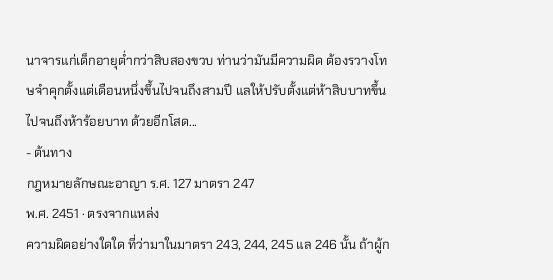นาจารแก่เด็กอายุต่ำกว่าสิบสองขวบ ท่านว่ามันมีความผิด ต้องรวางโทษจำคุกตั้งแต่เดือนหนึ่งขึ้นไปจนถึงสามปี แลให้ปรับตั้งแต่ห้าสิบบาทขึ้นไปจนถึงห้าร้อยบาท ด้วยอีกโสด...
- ต้นทาง
กฎหมายลักษณะอาญา ร.ศ. 127 มาตรา 247
พ.ศ. 2451 · ตรงจากแหล่ง
ความผิดอย่างใดใด ที่ว่ามาในมาตรา 243, 244, 245 แล 246 นั้น ถ้าผู้ก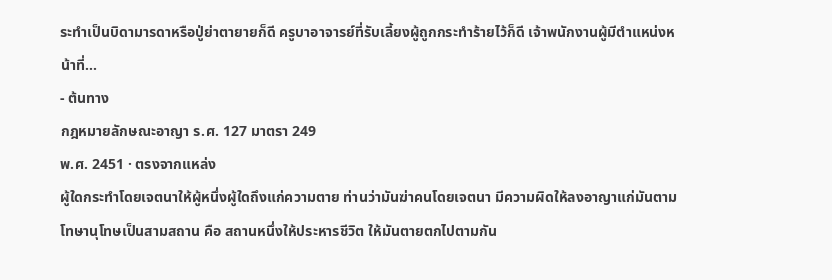ระทำเป็นบิดามารดาหรือปู่ย่าตายายก็ดี ครูบาอาจารย์ที่รับเลี้ยงผู้ถูกกระทำร้ายไว้ก็ดี เจ้าพนักงานผู้มีตำแหน่งหน้าที่...
- ต้นทาง
กฎหมายลักษณะอาญา ร.ศ. 127 มาตรา 249
พ.ศ. 2451 · ตรงจากแหล่ง
ผู้ใดกระทำโดยเจตนาให้ผู้หนึ่งผู้ใดถึงแก่ความตาย ท่านว่ามันฆ่าคนโดยเจตนา มีความผิดให้ลงอาญาแก่มันตามโทษานุโทษเป็นสามสถาน คือ สถานหนึ่งให้ประหารชีวิต ให้มันตายตกไปตามกัน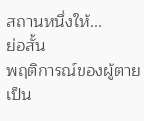สถานหนึ่งให้...
ย่อสั้น
พฤติการณ์ของผู้ตายเป็น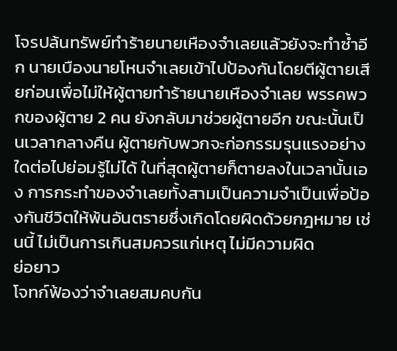โจรปล้นทรัพย์ทำร้ายนายเหืองจำเลยแล้วยังจะทำซ้ำอีก นายเบืองนายโหนจำเลยเข้าไปป้องกันโดยตีผู้ตายเสียก่อนเพื่อไม่ให้ผู้ตายทำร้ายนายเหืองจำเลย พรรคพวกของผู้ตาย 2 คน ยังกลับมาช่วยผู้ตายอีก ขณะนั้นเป็นเวลากลางคืน ผู้ตายกับพวกจะก่อกรรมรุนแรงอย่างใดต่อไปย่อมรู้ไม่ได้ ในที่สุดผู้ตายก็ตายลงในเวลานั้นเอง การกระทำของจำเลยทั้งสามเป็นความจำเป็นเพื่อป้องกันชีวิตให้พ้นอันตรายซึ่งเกิดโดยผิดด้วยกฎหมาย เช่นนี้ ไม่เป็นการเกินสมควรแก่เหตุ ไม่มีความผิด
ย่อยาว
โจทก์ฟ้องว่าจำเลยสมคบกัน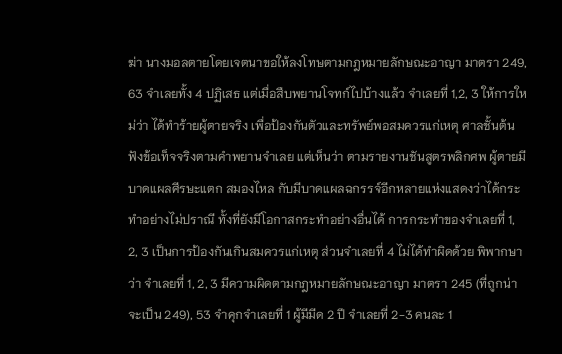ฆ่า นางมอลตายโดยเจตนาขอให้ลงโทษตามกฎหมายลักษณะอาญา มาตรา 249, 63 จำเลยทั้ง 4 ปฏิเสธ แต่เมื่อสืบพยานโจทก์ไปบ้างแล้ว จำเลยที่ 1,2, 3 ให้การใหม่ว่า ได้ทำร้ายผู้ตายจริง เพื่อป้องกันตัวและทรัพย์พอสมควรแก่เหตุ ศาลชั้นต้นฟังข้อเท็จจริงตามคำพยานจำเลย แต่เห็นว่า ตามรายงานชันสูตรพลิกศพ ผู้ตายมีบาดแผลศีรษะแตก สมองไหล กับมีบาดแผลฉกรรจ์อีกหลายแห่งแสดงว่าได้กระทำอย่างไม่ปราณี ทั้งที่ยังมีโอกาสกระทำอย่างอื่นได้ การกระทำของจำเลยที่ 1, 2, 3 เป็นการป้องกันเกินสมควรแก่เหตุ ส่วนจำเลยที่ 4 ไม่ได้ทำผิดด้วย พิพากษาว่า จำเลยที่ 1, 2, 3 มีความผิดตามกฎหมายลักษณะอาญา มาตรา 245 (ที่ถูกน่าจะเป็น 249), 53 จำคุกจำเลยที่ 1 ผู้มีมีด 2 ปี จำเลยที่ 2-3 คนละ 1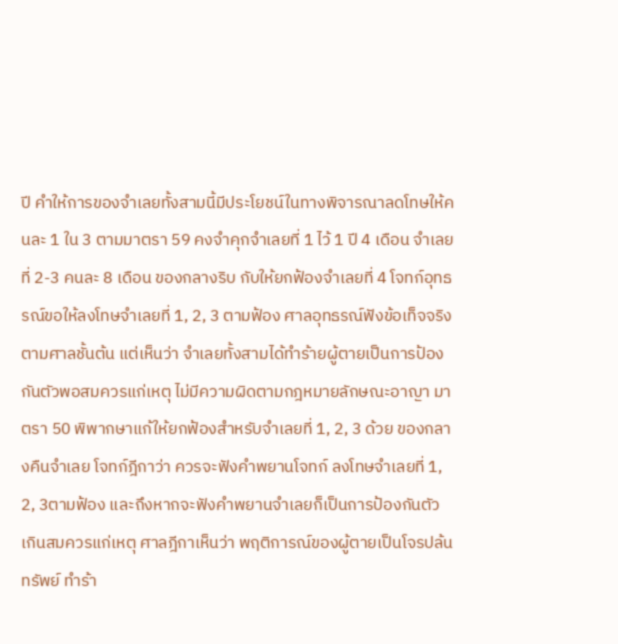ปี คำให้การของจำเลยทั้งสามนี้มีประโยชน์ในทางพิจารณาลดโทษให้คนละ 1 ใน 3 ตามมาตรา 59 คงจำคุกจำเลยที่ 1 ไว้ 1 ปี 4 เดือน จำเลยที่ 2-3 คนละ 8 เดือน ของกลางริบ กับให้ยกฟ้องจำเลยที่ 4 โจทก์อุทธรณ์ขอให้ลงโทษจำเลยที่ 1, 2, 3 ตามฟ้อง ศาลอุทธรณ์ฟังข้อเท็จจริงตามศาลชั้นต้น แต่เห็นว่า จำเลยทั้งสามได้ทำร้ายผู้ตายเป็นการป้องกันตัวพอสมควรแก่เหตุ ไม่มีความผิดตามกฎหมายลักษณะอาญา มาตรา 50 พิพากษาแก้ให้ยกฟ้องสำหรับจำเลยที่ 1, 2, 3 ด้วย ของกลางคืนจำเลย โจทก์ฎีกาว่า ควรจะฟังคำพยานโจทก์ ลงโทษจำเลยที่ 1, 2, 3ตามฟ้อง และถึงหากจะฟังคำพยานจำเลยก็เป็นการป้องกันตัวเกินสมควรแก่เหตุ ศาลฎีกาเห็นว่า พฤติการณ์ของผู้ตายเป็นโจรปล้นทรัพย์ ทำร้า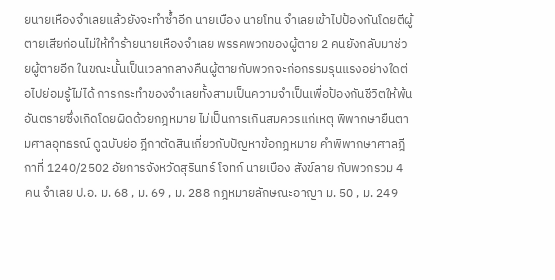ยนายเหืองจำเลยแล้วยังจะทำซ้ำอีก นายเบือง นายโทน จำเลยเข้าไปป้องกันโดยตีผู้ตายเสียก่อนไม่ให้ทำร้ายนายเหืองจำเลย พรรคพวกของผู้ตาย 2 คนยังกลับมาช่วยผู้ตายอีก ในขณะนั้นเป็นเวลากลางคืนผู้ตายกับพวกจะก่อกรรมรุนแรงอย่างใดต่อไปย่อมรู้ไม่ได้ การกระทำของจำเลยทั้งสามเป็นความจำเป็นเพื่อป้องกันชีวิตให้พ้นอันตรายซึ่งเกิดโดยผิดด้วยกฎหมาย ไม่เป็นการเกินสมควรแก่เหตุ พิพากษายืนตามศาลอุทธรณ์ ดูฉบับย่อ ฎีกาตัดสินเกี่ยวกับปัญหาข้อกฎหมาย คำพิพากษาศาลฎีกาที่ 1240/2502 อัยการจังหวัดสุรินทร์ โจทก์ นายเบือง สังข์ลาย กับพวกรวม 4 คน จำเลย ป.อ. ม. 68 , ม. 69 , ม. 288 กฎหมายลักษณะอาญา ม. 50 , ม. 249